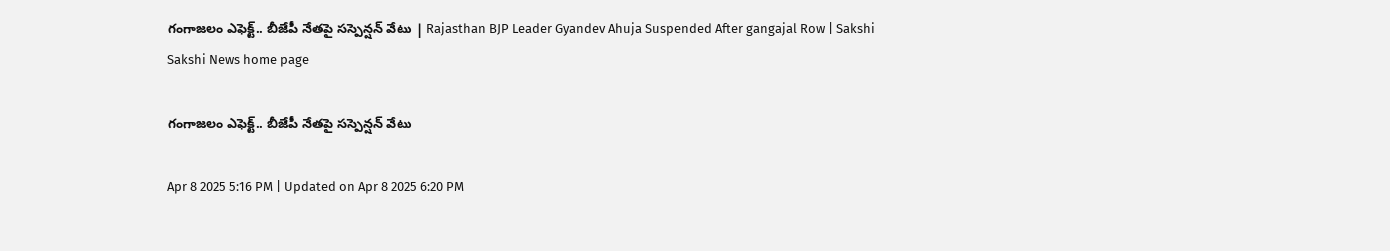గంగాజలం ఎఫెక్ట్‌.. బీజేపీ నేతపై సస్పెన్షన్‌ వేటు | Rajasthan BJP Leader Gyandev Ahuja Suspended After gangajal Row | Sakshi
Sakshi News home page

గంగాజలం ఎఫెక్ట్‌.. బీజేపీ నేతపై సస్పెన్షన్‌ వేటు

Apr 8 2025 5:16 PM | Updated on Apr 8 2025 6:20 PM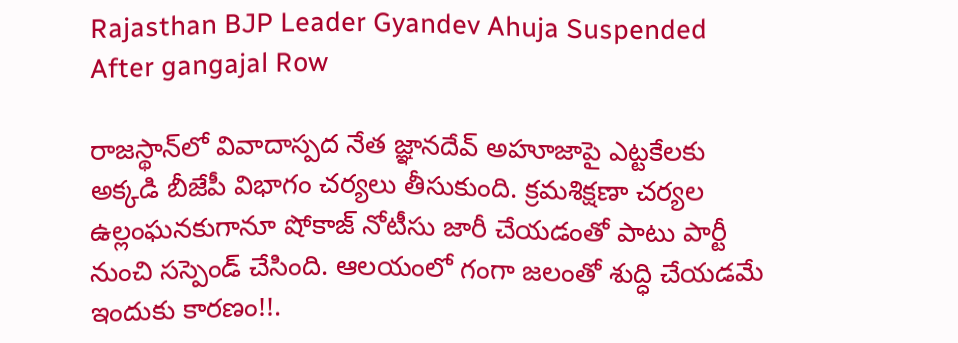Rajasthan BJP Leader Gyandev Ahuja Suspended After gangajal Row

రాజస్థాన్‌లో వివాదాస్పద నేత జ్ఞానదేవ్ అహూజాపై ఎట్టకేలకు అక్కడి బీజేపీ విభాగం చర్యలు తీసుకుంది. క్రమశిక్షణా చర్యల ఉల్లంఘనకుగానూ షోకాజ్‌ నోటీసు జారీ చేయడంతో పాటు పార్టీ నుంచి సస్పెండ్‌ చేసింది. ఆలయంలో గంగా జలంతో శుద్ధి చేయడమే ఇందుకు కారణం!!.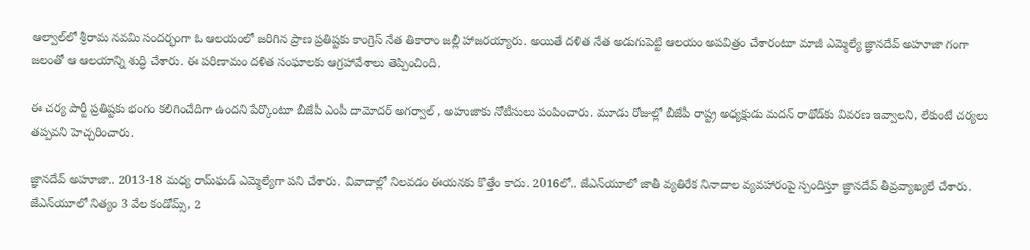ఆల్వాల్‌లో శ్రీరామ నవమి సందర్భంగా ఓ ఆలయంలో జరిగిన ప్రాణ ప్రతిష్టకు కాంగ్రెస్‌ నేత తికారాం జల్లీ హాజరయ్యారు. అయితే దళిత నేత అడుగుపెట్టి ఆలయం అపవిత్రం చేశారంటూ మాజీ ఎమ్మెల్యే జ్ఞానదేవ్ అహూజా గంగా జలంతో ఆ ఆలయాన్ని శుద్ధి చేశారు. ఈ పరిణామం దళిత సంఘాలకు ఆగ్రహావేశాలు తెప్పించింది.

ఈ చర్య పార్టీ ప్రతిష్టకు భంగం కలిగించేదిగా ఉందని పేర్కొంటూ బీజేపీ ఎంపీ దామోదర్‌ అగర్వాల్‌ , అహుజాకు నోటీసులు పంపించారు. మూడు రోజుల్లో బీజేపీ రాష్ట్ర అధ్యక్షుడు మదన్‌ రాథోడ్‌కు వివరణ ఇవ్వాలని, లేకుంటే చర్యలు తప్పవని హెచ్చరించారు.

జ్ఞానదేవ్ అహూజా.. 2013-18 మధ్య రామ్‌ఘడ్‌ ఎమ్మెల్యేగా పని చేశారు. వివాదాల్లో నిలవడం ఈయనకు కొత్తేం కాదు. 2016లో.. జేఎన్‌యూలో జాతీ వ్యతిరేక నినాదాల వ్యవహారంపై స్పందిస్తూ జ్ఞానదేవ్‌ తీవ్రవ్యాఖ్యలే చేశారు. జేఎన్‌యూలో నిత్యం 3 వేల కండోమ్స్‌, 2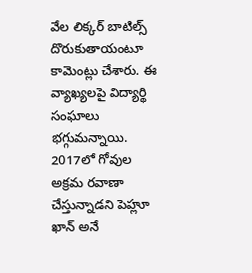వేల లిక్కర్‌ బాటిల్స్‌ దొరుకుతాయంటూ కామెంట్లు చేశారు. ఈ వ్యాఖ్యలపై విద్యార్థి సంఘాలు భగ్గుమన్నాయి. 2017లో గోవుల అక్రమ రవాణా చేస్తున్నాడని పెహ్లూ ఖాన్‌ అనే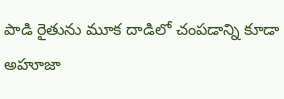పాడి రైతును మూక దాడిలో చంపడాన్ని కూడా అహూజా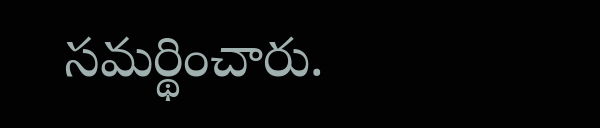సమర్థించారు.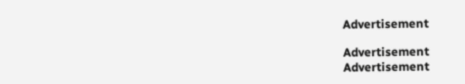Advertisement

Advertisement
Advertisement